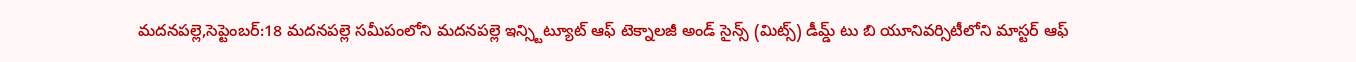మదనపల్లె,సెప్టెంబర్:18 మదనపల్లె సమీపంలోని మదనపల్లె ఇన్స్టిట్యూట్ ఆఫ్ టెక్నాలజీ అండ్ సైన్స్ (మిట్స్) డీమ్డ్ టు బి యూనివర్సిటీలోని మాస్టర్ ఆఫ్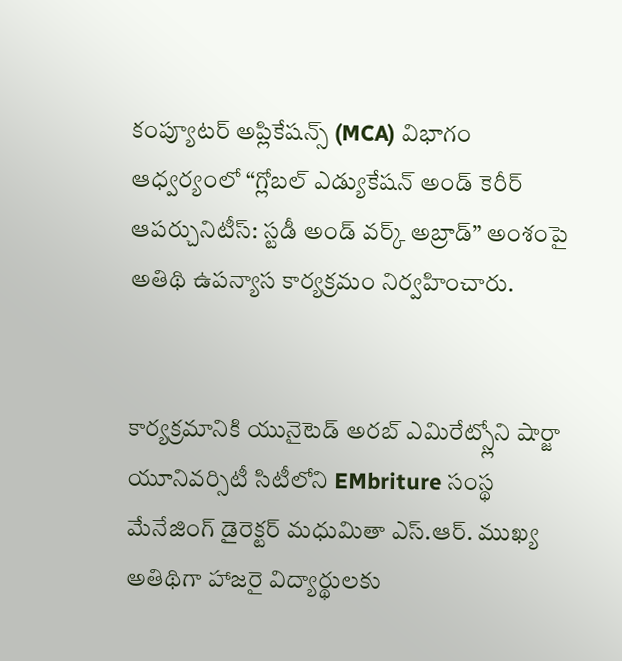కంప్యూటర్ అప్లికేషన్స్ (MCA) విభాగం ఆధ్వర్యంలో “గ్లోబల్ ఎడ్యుకేషన్ అండ్ కెరీర్ ఆపర్చునిటీస్: స్టడీ అండ్ వర్క్ అబ్రాడ్” అంశంపై అతిథి ఉపన్యాస కార్యక్రమం నిర్వహించారు.


కార్యక్రమానికి యునైటెడ్ అరబ్ ఎమిరేట్స్లోని షార్జా యూనివర్సిటీ సిటీలోని EMbriture సంస్థ మేనేజింగ్ డైరెక్టర్ మధుమితా ఎస్.ఆర్. ముఖ్య అతిథిగా హాజరై విద్యార్థులకు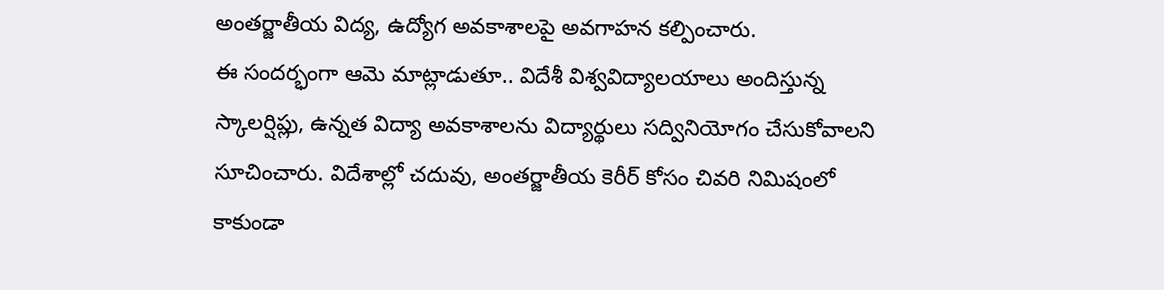అంతర్జాతీయ విద్య, ఉద్యోగ అవకాశాలపై అవగాహన కల్పించారు.
ఈ సందర్భంగా ఆమె మాట్లాడుతూ.. విదేశీ విశ్వవిద్యాలయాలు అందిస్తున్న స్కాలర్షిప్లు, ఉన్నత విద్యా అవకాశాలను విద్యార్థులు సద్వినియోగం చేసుకోవాలని సూచించారు. విదేశాల్లో చదువు, అంతర్జాతీయ కెరీర్ కోసం చివరి నిమిషంలో కాకుండా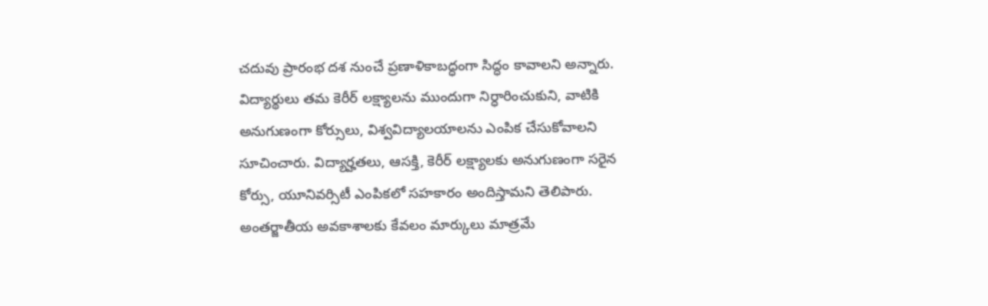చదువు ప్రారంభ దశ నుంచే ప్రణాళికాబద్ధంగా సిద్ధం కావాలని అన్నారు.
విద్యార్థులు తమ కెరీర్ లక్ష్యాలను ముందుగా నిర్ధారించుకుని, వాటికి అనుగుణంగా కోర్సులు, విశ్వవిద్యాలయాలను ఎంపిక చేసుకోవాలని సూచించారు. విద్యార్హతలు, ఆసక్తి, కెరీర్ లక్ష్యాలకు అనుగుణంగా సరైన కోర్సు, యూనివర్సిటీ ఎంపికలో సహకారం అందిస్తామని తెలిపారు.
అంతర్జాతీయ అవకాశాలకు కేవలం మార్కులు మాత్రమే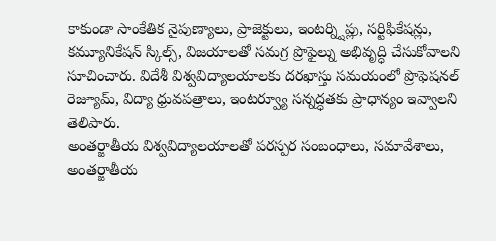కాకుండా సాంకేతిక నైపుణ్యాలు, ప్రాజెక్టులు, ఇంటర్న్షిప్లు, సర్టిఫికేషన్లు, కమ్యూనికేషన్ స్కిల్స్, విజయాలతో సమగ్ర ప్రొఫైల్ను అభివృద్ధి చేసుకోవాలని సూచించారు. విదేశీ విశ్వవిద్యాలయాలకు దరఖాస్తు సమయంలో ప్రొఫెషనల్ రెజ్యూమ్, విద్యా ధ్రువపత్రాలు, ఇంటర్వ్యూ సన్నద్ధతకు ప్రాధాన్యం ఇవ్వాలని తెలిపారు.
అంతర్జాతీయ విశ్వవిద్యాలయాలతో పరస్పర సంబంధాలు, సమావేశాలు, అంతర్జాతీయ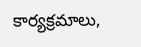కార్యక్రమాలు,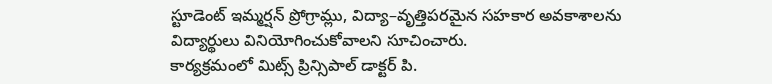స్టూడెంట్ ఇమ్మర్షన్ ప్రోగ్రామ్లు, విద్యా–వృత్తిపరమైన సహకార అవకాశాలను విద్యార్థులు వినియోగించుకోవాలని సూచించారు.
కార్యక్రమంలో మిట్స్ ప్రిన్సిపాల్ డాక్టర్ పి.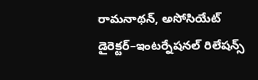రామనాథన్, అసోసియేట్ డైరెక్టర్–ఇంటర్నేషనల్ రిలేషన్స్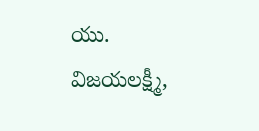యు. విజయలక్ష్మీ,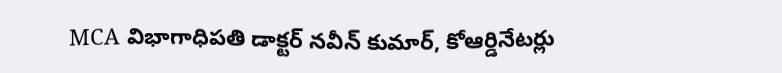MCA విభాగాధిపతి డాక్టర్ నవీన్ కుమార్, కోఆర్డినేటర్లు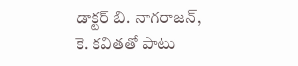డాక్టర్ బి. నాగరాజన్, కె. కవితతో పాటు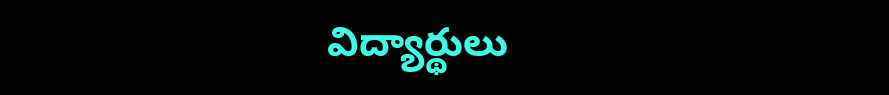విద్యార్థులు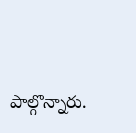పాల్గొన్నారు.